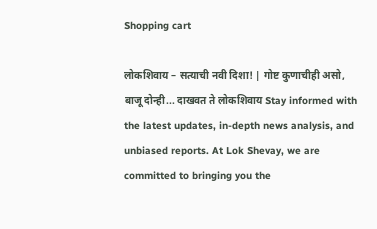Shopping cart

लोकशिवाय – सत्याची नवी दिशा! | गोष्ट कुणाचीही असो, बाजू दोन्ही... दाखवत ते लोकशिवाय Stay informed with the latest updates, in-depth news analysis, and unbiased reports. At Lok Shevay, we are committed to bringing you the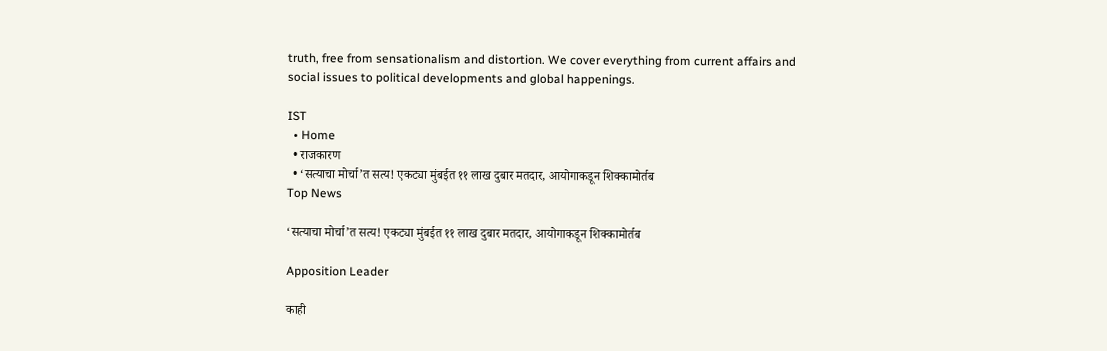truth, free from sensationalism and distortion. We cover everything from current affairs and social issues to political developments and global happenings.

IST
  • Home
  • राजकारण
  • ‘सत्याचा मोर्चा’त सत्य! एकट्या मुंबईत ११ लाख दुबार मतदार, आयोगाकडून शिक्कामोर्तब
Top News

‘सत्याचा मोर्चा’त सत्य! एकट्या मुंबईत ११ लाख दुबार मतदार, आयोगाकडून शिक्कामोर्तब

Apposition Leader

काही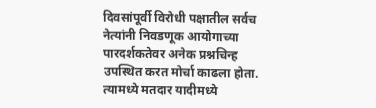दिवसांपूर्वी विरोधी पक्षातील सर्वच नेत्यांनी निवडणूक आयोगाच्या पारदर्शकतेवर अनेक प्रश्नचिन्ह उपस्थित करत मोर्चा काढला होता. त्यामध्ये मतदार यादीमध्ये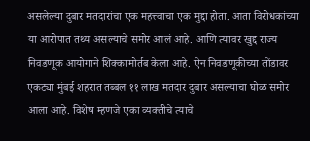असलेल्या दुबार मतदारांचा एक महत्त्वाचा एक मुद्दा होता. आता विरोधकांच्या या आरोपात तथ्य असल्याचे समोर आलं आहे. आणि त्यावर खुद्द राज्य निवडणूक आयोगाने शिक्कामोर्तब केला आहे. ऐन निवडणूकीच्या तोंडावर एकट्या मुंबई शहरात तब्बल ११ लाख मतदार दुबार असल्याचा घोळ समोर आला आहे. विशेष म्हणजे एका व्यक्तीचे त्याचे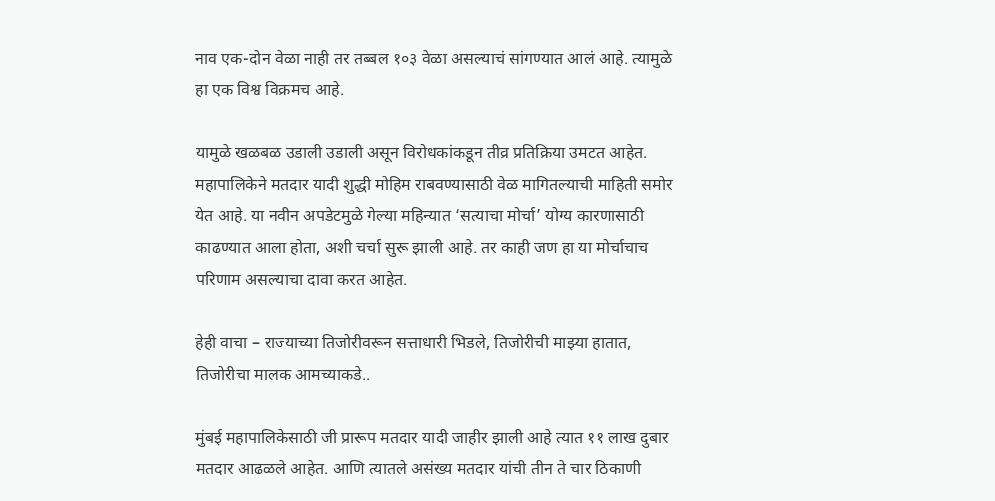नाव एक-दोन वेळा नाही तर तब्बल १०३ वेळा असल्याचं सांगण्यात आलं आहे. त्यामुळे हा एक विश्व विक्रमच आहे.

यामुळे खळबळ उडाली उडाली असून विरोधकांकडून तीव्र प्रतिक्रिया उमटत आहेत. महापालिकेने मतदार यादी शुद्धी मोहिम राबवण्यासाठी वेळ मागितल्याची माहिती समोर येत आहे. या नवीन अपडेटमुळे गेल्या महिन्यात ‘सत्याचा मोर्चा’ योग्य कारणासाठी काढण्यात आला होता, अशी चर्चा सुरू झाली आहे. तर काही जण हा या मोर्चाचाच परिणाम असल्याचा दावा करत आहेत.

हेही वाचा – राज्याच्या तिजोरीवरून सत्ताधारी भिडले, तिजोरीची मा‍झ्या हातात, तिजोरीचा मालक आमच्याकडे..

मुंबई महापालिकेसाठी जी प्रारूप मतदार यादी जाहीर झाली आहे त्यात ११ लाख दुबार मतदार आढळले आहेत. आणि त्यातले असंख्य मतदार यांची तीन ते चार ठिकाणी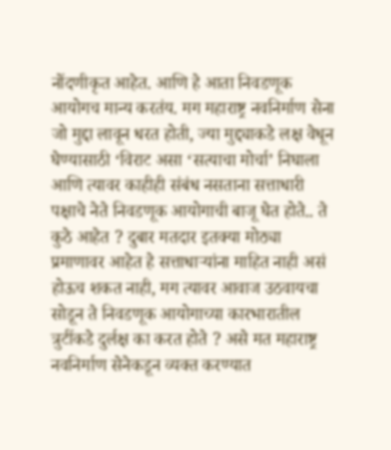नोंदणीकृत आहेत. आणि हे आता निवडणूक आयोगच मान्य करतंय. मग महाराष्ट्र नवनिर्माण सेना जो मुद्दा लावून धरत होती, ज्या मुद्द्याकडे लक्ष वेधून घेण्यासाठी ‘विराट असा ‘सत्याचा मोर्चा’ निघाला आणि त्यावर काहीही संबंध नसताना सत्ताधारी पक्षाचे नेते निवडणूक आयोगाची बाजू घेत होते.. ते कुठे आहेत ? दुबार मतदार इतक्या मोठ्या प्रमाणावर आहेत हे सत्ताधाऱ्यांना माहित नाही असं होऊच शकत नाही, मग त्यावर आवाज उठवायचा सोडून ते निवडणूक आयोगाच्या कारभारातील त्रुटींकडे दुर्लक्ष का करत होते ? असे मत महाराष्ट्र नवनिर्माण सेनेकडून व्यक्त करण्यात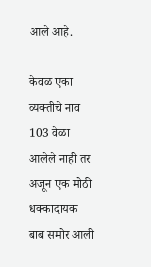आले आहे.

केवळ एका व्यक्तीचे नाव 103 वेळा आलेले नाही तर अजून एक मोठी धक्कादायक बाब समोर आली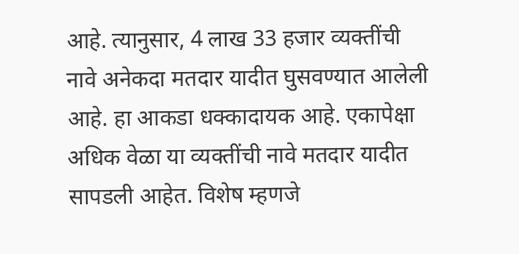आहे. त्यानुसार, 4 लाख 33 हजार व्यक्तींची नावे अनेकदा मतदार यादीत घुसवण्यात आलेली आहे. हा आकडा धक्कादायक आहे. एकापेक्षा अधिक वेळा या व्यक्तींची नावे मतदार यादीत सापडली आहेत. विशेष म्हणजे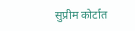सुप्रीम कोर्टात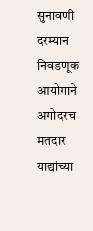सुनावणी दरम्यान निवडणूक आयोगाने अगोदरच मतदार याद्यांच्या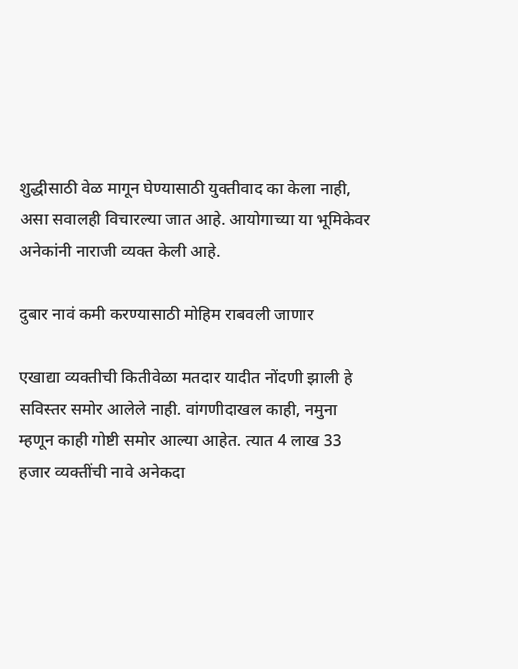शुद्धीसाठी वेळ मागून घेण्यासाठी युक्तीवाद का केला नाही, असा सवालही विचारल्या जात आहे. आयोगाच्या या भूमिकेवर अनेकांनी नाराजी व्यक्त केली आहे.

दुबार नावं कमी करण्यासाठी मोहिम राबवली जाणार

एखाद्या व्यक्तीची कितीवेळा मतदार यादीत नोंदणी झाली हे सविस्तर समोर आलेले नाही. वांगणीदाखल काही, नमुना म्हणून काही गोष्टी समोर आल्या आहेत. त्यात 4 लाख 33 हजार व्यक्तींची नावे अनेकदा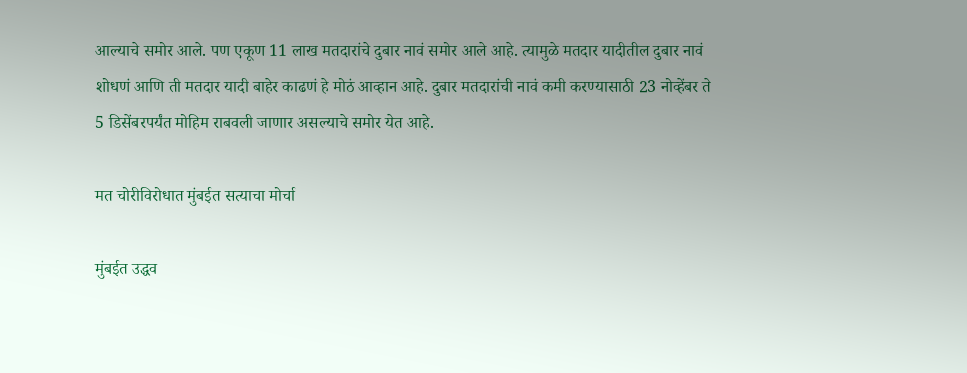आल्याचे समोर आले. पण एकूण 11 लाख मतदारांचे दुबार नावं समोर आले आहे. त्यामुळे मतदार यादीतील दुबार नावं शोधणं आणि ती मतदार यादी बाहेर काढणं हे मोठं आव्हान आहे. दुबार मतदारांची नावं कमी करण्यासाठी 23 नोव्हेंबर ते 5 डिसेंबरपर्यंत मोहिम राबवली जाणार असल्याचे समोर येत आहे.

मत चोरीविरोधात मुंबईत सत्याचा मोर्चा

मुंबईत उद्धव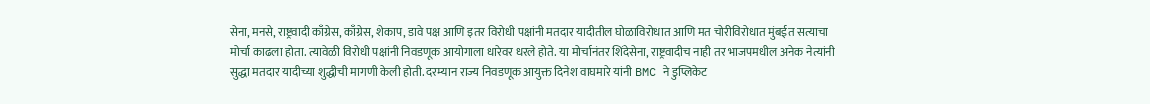सेना, मनसे, राष्ट्रवादी काँग्रेस, काँग्रेस, शेकाप, डावे पक्ष आणि इतर विरोधी पक्षांनी मतदार यादीतील घोळाविरोधात आणि मत चोरीविरोधात मुंबईत सत्याचा मोर्चा काढला होता. त्यावेळी विरोधी पक्षांनी निवडणूक आयोगाला धारेवर धरले होते. या मोर्चानंतर शिंदेसेना, राष्ट्रवादीच नाही तर भाजपमधील अनेक नेत्यांनी सुद्धा मतदार यादीच्या शुद्धीची मागणी केली होती. दरम्यान राज्य निवडणूक आयुक्त दिनेश वाघमारे यांनी BMC ने डुप्लिकेट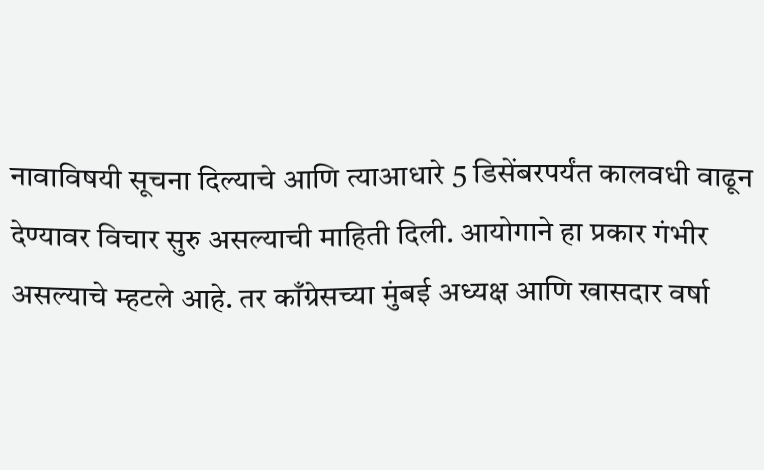नावाविषयी सूचना दिल्याचे आणि त्याआधारे 5 डिसेंबरपर्यंत कालवधी वाढून देण्यावर विचार सुरु असल्याची माहिती दिली. आयोगाने हा प्रकार गंभीर असल्याचे म्हटले आहे. तर काँग्रेसच्या मुंबई अध्यक्ष आणि खासदार वर्षा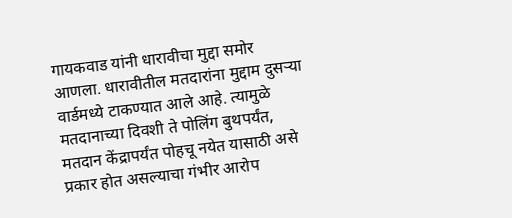गायकवाड यांनी धारावीचा मुद्दा समोर आणला. धारावीतील मतदारांना मुद्दाम दुसऱ्या वार्डमध्ये टाकण्यात आले आहे. त्यामुळे मतदानाच्या दिवशी ते पोलिंग बुथपर्यंत, मतदान केंद्रापर्यंत पोहचू नयेत यासाठी असे प्रकार होत असल्याचा गंभीर आरोप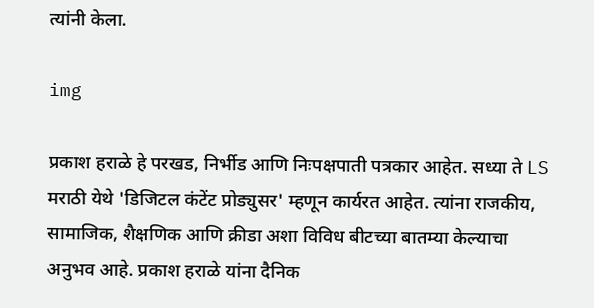त्यांनी केला.

img

प्रकाश हराळे हे परखड, निर्भीड आणि निःपक्षपाती पत्रकार आहेत. सध्या ते LS मराठी येथे 'डिजिटल कंटेंट प्रोड्युसर' म्हणून कार्यरत आहेत. त्यांना राजकीय, सामाजिक, शैक्षणिक आणि क्रीडा अशा विविध बीटच्या बातम्या केल्याचा अनुभव आहे. प्रकाश हराळे यांना दैनिक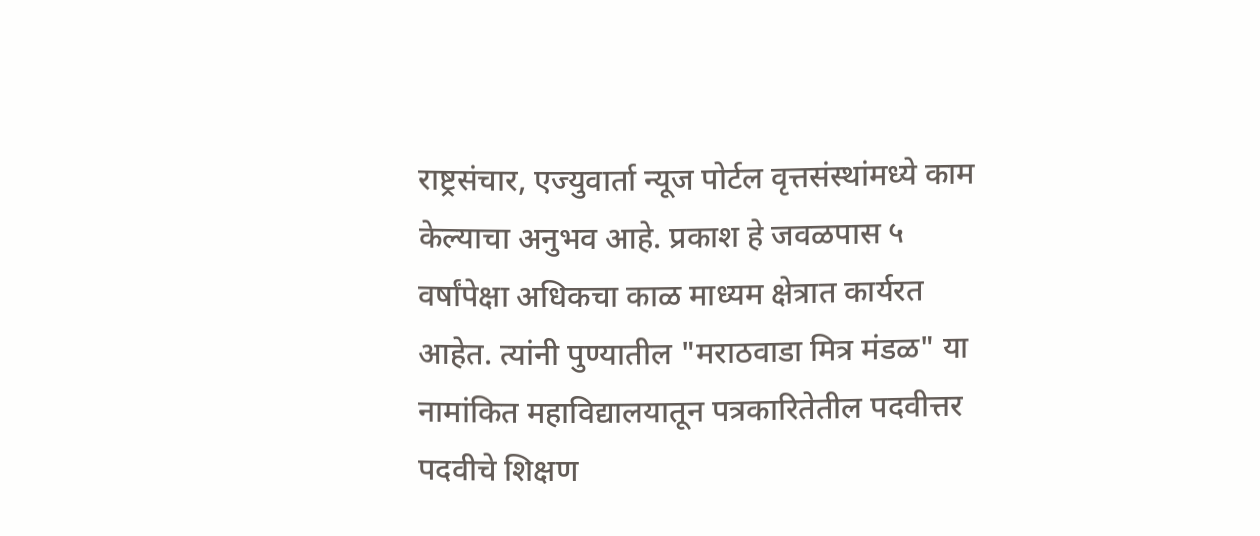राष्ट्रसंचार, एज्युवार्ता न्यूज पोर्टल वृत्तसंस्थांमध्ये काम केल्याचा अनुभव आहे. प्रकाश हे जवळपास ५ वर्षांपेक्षा अधिकचा काळ माध्यम क्षेत्रात कार्यरत आहेत. त्यांनी पुण्यातील "मराठवाडा मित्र मंडळ" या नामांकित महाविद्यालयातून पत्रकारितेतील पदवीत्तर पदवीचे शिक्षण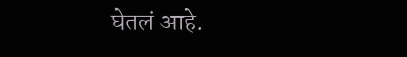घेतलं आहे.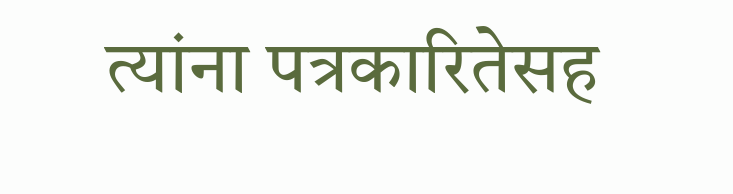त्यांना पत्रकारितेसह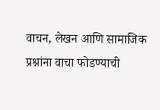वाचन, लेखन आणि सामाजिक प्रश्नांना वाचा फोडण्याची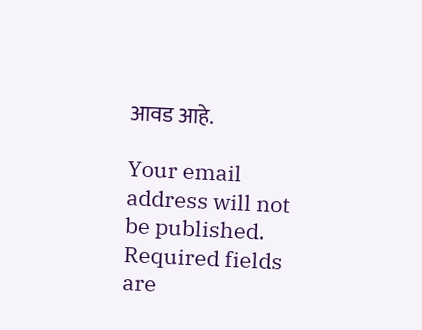आवड आहे.

Your email address will not be published. Required fields are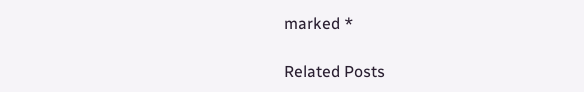marked *

Related Posts